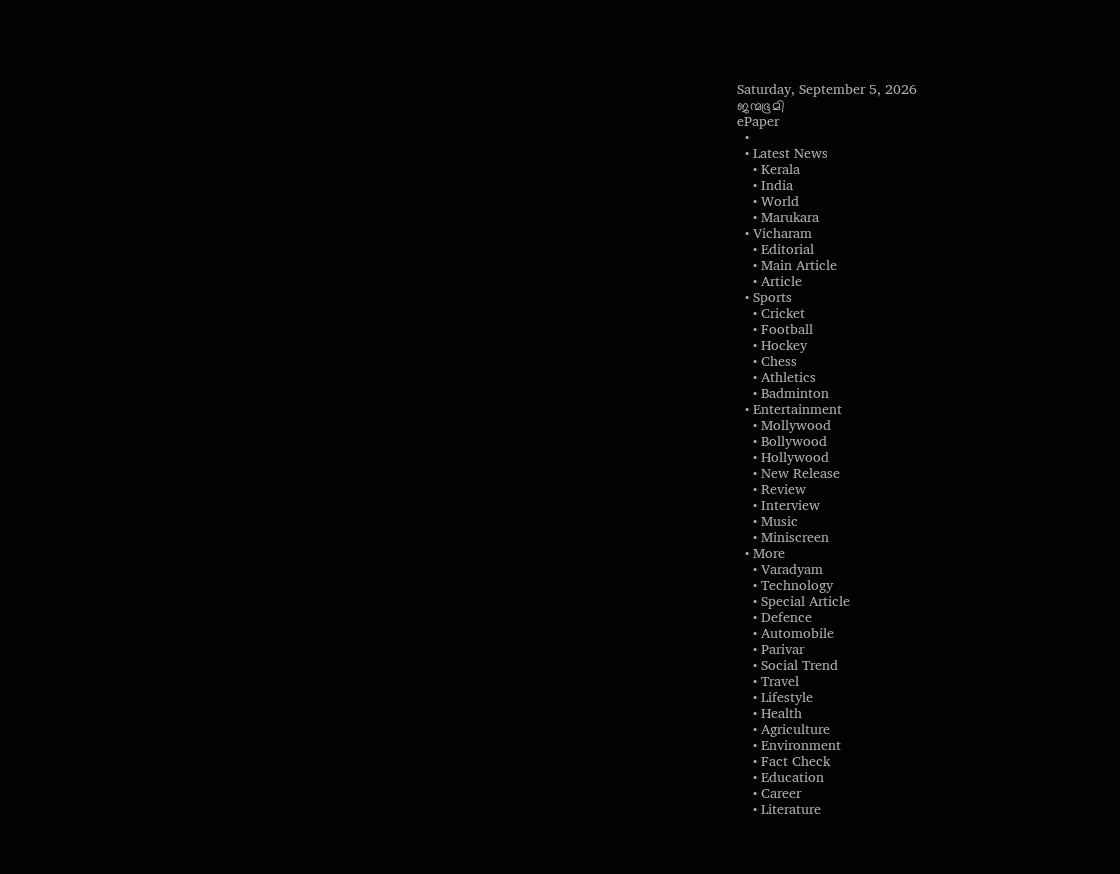Saturday, September 5, 2026
ജന്മഭൂമി
ePaper
  •
  • Latest News
    • Kerala
    • India
    • World
    • Marukara
  • Vicharam
    • Editorial
    • Main Article
    • Article
  • Sports
    • Cricket
    • Football
    • Hockey
    • Chess
    • Athletics
    • Badminton
  • Entertainment
    • Mollywood
    • Bollywood
    • Hollywood
    • New Release
    • Review
    • Interview
    • Music
    • Miniscreen
  • More
    • Varadyam
    • Technology
    • Special Article
    • Defence
    • Automobile
    • Parivar
    • Social Trend
    • Travel
    • Lifestyle
    • Health
    • Agriculture
    • Environment
    • Fact Check
    • Education
    • Career
    • Literature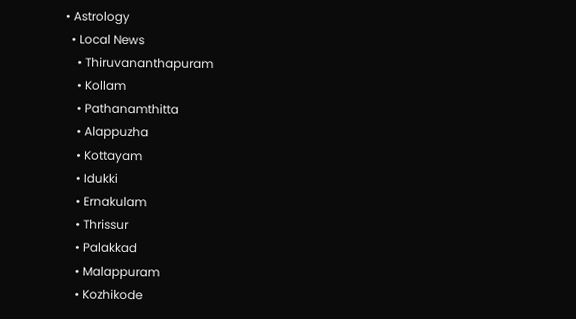• Astrology
  • Local News
    • Thiruvananthapuram
    • Kollam
    • Pathanamthitta
    • Alappuzha
    • Kottayam
    • Idukki
    • Ernakulam
    • Thrissur
    • Palakkad
    • Malappuram
    • Kozhikode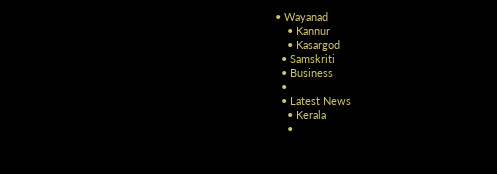• Wayanad
    • Kannur
    • Kasargod
  • Samskriti
  • Business
  •
  • Latest News
    • Kerala
    •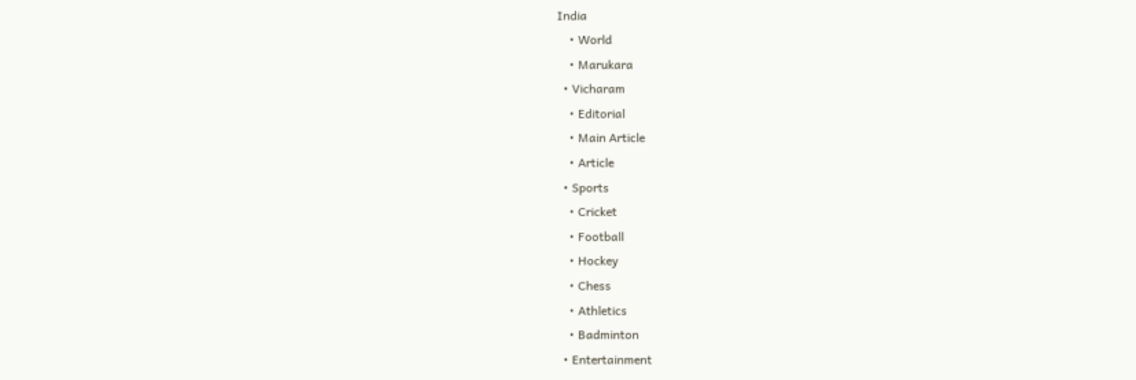India
    • World
    • Marukara
  • Vicharam
    • Editorial
    • Main Article
    • Article
  • Sports
    • Cricket
    • Football
    • Hockey
    • Chess
    • Athletics
    • Badminton
  • Entertainment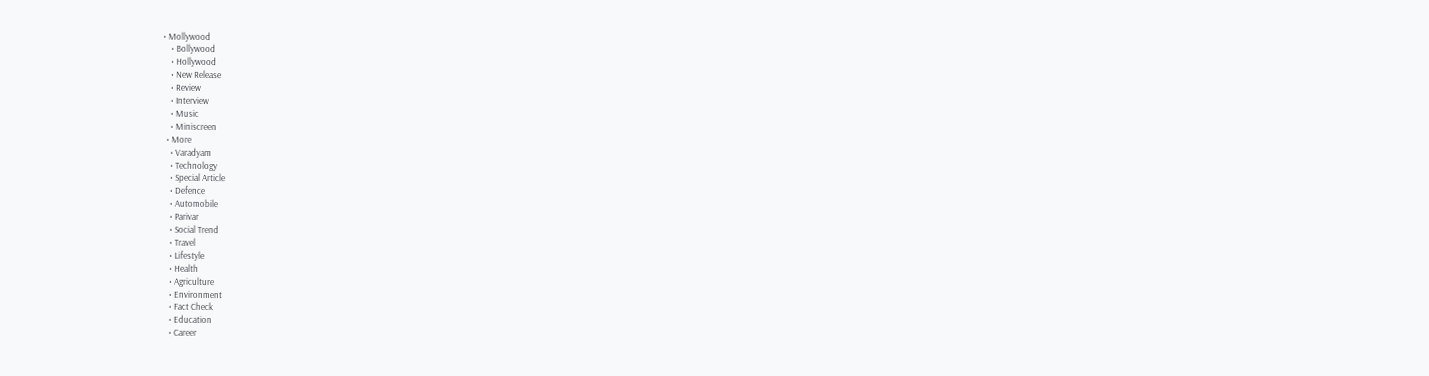• Mollywood
    • Bollywood
    • Hollywood
    • New Release
    • Review
    • Interview
    • Music
    • Miniscreen
  • More
    • Varadyam
    • Technology
    • Special Article
    • Defence
    • Automobile
    • Parivar
    • Social Trend
    • Travel
    • Lifestyle
    • Health
    • Agriculture
    • Environment
    • Fact Check
    • Education
    • Career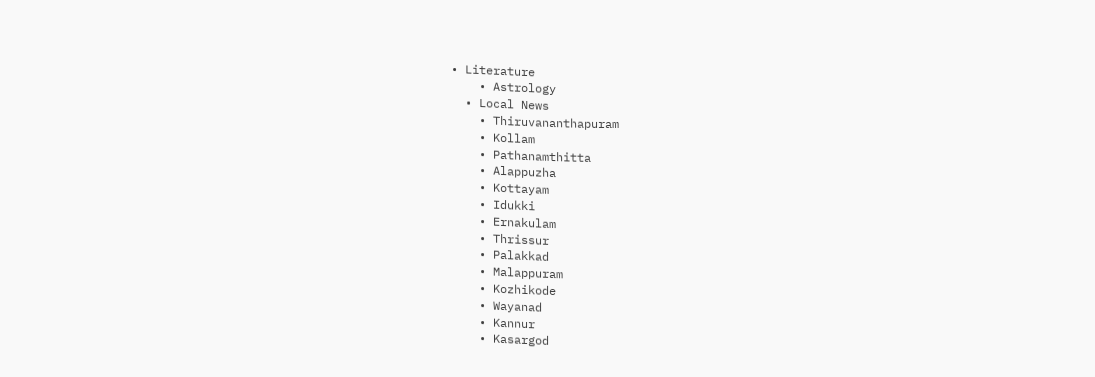• Literature
    • Astrology
  • Local News
    • Thiruvananthapuram
    • Kollam
    • Pathanamthitta
    • Alappuzha
    • Kottayam
    • Idukki
    • Ernakulam
    • Thrissur
    • Palakkad
    • Malappuram
    • Kozhikode
    • Wayanad
    • Kannur
    • Kasargod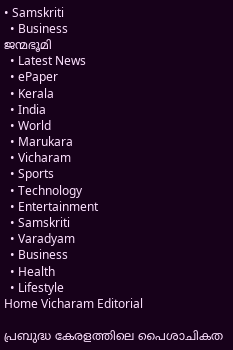• Samskriti
  • Business
ജന്മഭൂമി
  • Latest News
  • ePaper
  • Kerala
  • India
  • World
  • Marukara
  • Vicharam
  • Sports
  • Technology
  • Entertainment
  • Samskriti
  • Varadyam
  • Business
  • Health
  • Lifestyle
Home Vicharam Editorial

പ്രബുദ്ധ കേരളത്തിലെ പൈശാചികത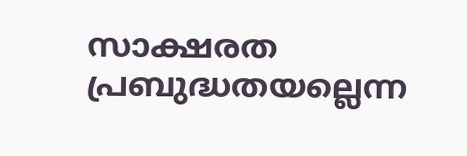സാക്ഷരത പ്രബുദ്ധതയല്ലെന്ന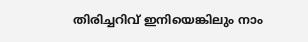തിരിച്ചറിവ് ഇനിയെങ്കിലും നാം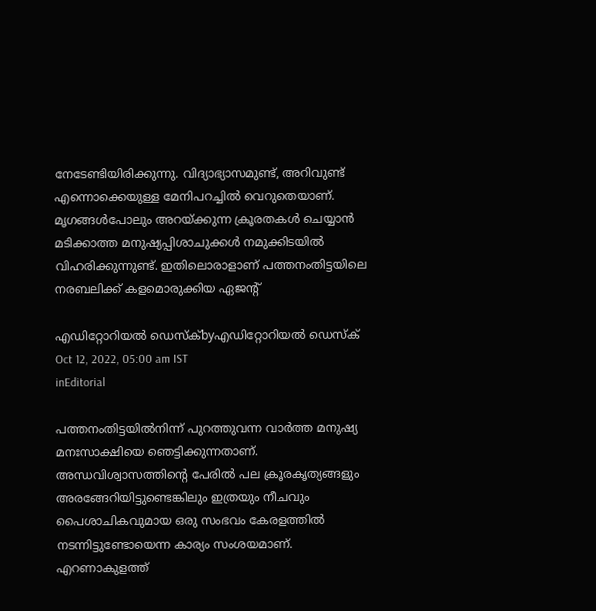നേടേണ്ടിയിരിക്കുന്നു. വിദ്യാഭ്യാസമുണ്ട്, അറിവുണ്ട് എന്നൊക്കെയുള്ള മേനിപറച്ചില്‍ വെറുതെയാണ്. മൃഗങ്ങള്‍പോലും അറയ്‌ക്കുന്ന ക്രൂരതകള്‍ ചെയ്യാന്‍ മടിക്കാത്ത മനുഷ്യപ്പിശാചുക്കള്‍ നമുക്കിടയില്‍ വിഹരിക്കുന്നുണ്ട്. ഇതിലൊരാളാണ് പത്തനംതിട്ടയിലെ നരബലിക്ക് കളമൊരുക്കിയ ഏജന്റ്

എഡിറ്റോറിയൽ ഡെസ്ക്byഎഡിറ്റോറിയൽ ഡെസ്ക്
Oct 12, 2022, 05:00 am IST
inEditorial

പത്തനംതിട്ടയില്‍നിന്ന് പുറത്തുവന്ന വാര്‍ത്ത മനുഷ്യ മനഃസാക്ഷിയെ ഞെട്ടിക്കുന്നതാണ്. അന്ധവിശ്വാസത്തിന്റെ പേരില്‍ പല ക്രൂരകൃത്യങ്ങളും അരങ്ങേറിയിട്ടുണ്ടെങ്കിലും ഇത്രയും നീചവും പൈശാചികവുമായ ഒരു സംഭവം കേരളത്തില്‍ നടന്നിട്ടുണ്ടോയെന്ന കാര്യം സംശയമാണ്. എറണാകുളത്ത്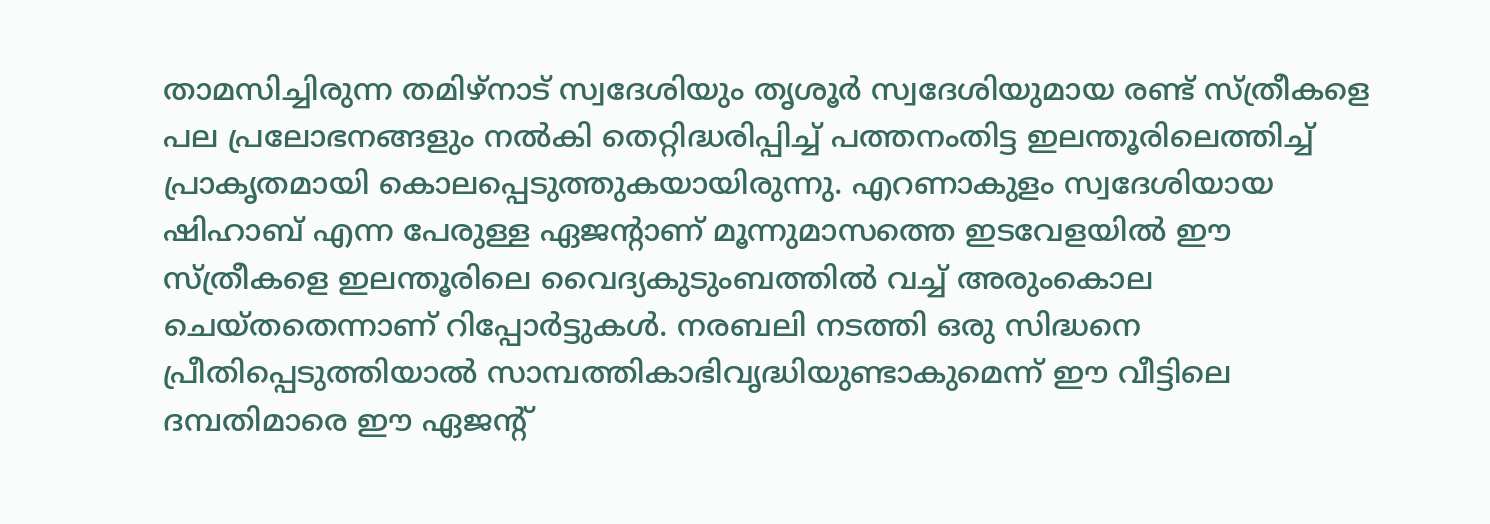താമസിച്ചിരുന്ന തമിഴ്‌നാട് സ്വദേശിയും തൃശൂര്‍ സ്വദേശിയുമായ രണ്ട് സ്ത്രീകളെ  പല പ്രലോഭനങ്ങളും നല്‍കി തെറ്റിദ്ധരിപ്പിച്ച് പത്തനംതിട്ട ഇലന്തൂരിലെത്തിച്ച് പ്രാകൃതമായി കൊലപ്പെടുത്തുകയായിരുന്നു. എറണാകുളം സ്വദേശിയായ ഷിഹാബ് എന്ന പേരുള്ള ഏജന്റാണ് മൂന്നുമാസത്തെ ഇടവേളയില്‍ ഈ സ്ത്രീകളെ ഇലന്തൂരിലെ വൈദ്യകുടുംബത്തില്‍ വച്ച് അരുംകൊല ചെയ്തതെന്നാണ് റിപ്പോര്‍ട്ടുകള്‍. നരബലി നടത്തി ഒരു സിദ്ധനെ പ്രീതിപ്പെടുത്തിയാല്‍ സാമ്പത്തികാഭിവൃദ്ധിയുണ്ടാകുമെന്ന് ഈ വീട്ടിലെ ദമ്പതിമാരെ ഈ ഏജന്റ്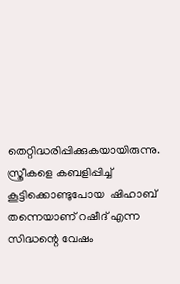തെറ്റിദ്ധരിപ്പിക്കുകയായിരുന്നു. സ്ത്രീകളെ കബളിപ്പിച്ച് കൂട്ടിക്കൊണ്ടുപോയ  ഷിഹാബ് തന്നെയാണ് റഷീദ് എന്ന സിദ്ധന്റെ വേഷം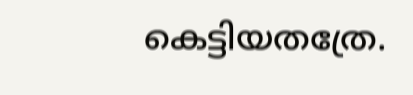കെട്ടിയതത്രേ.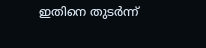ഇതിനെ തുടര്‍ന്ന്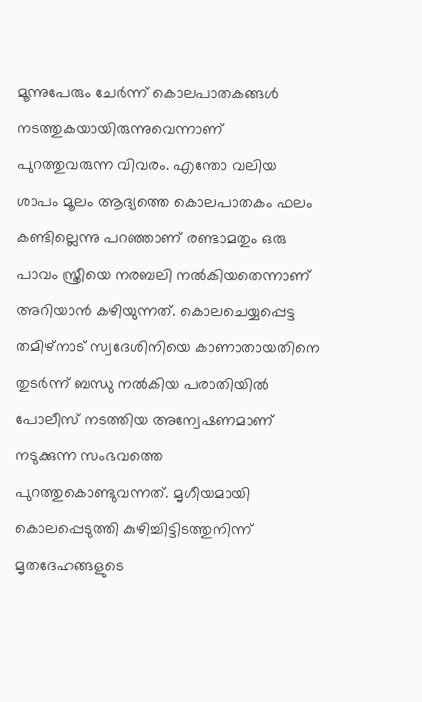മൂന്നുപേരും ചേര്‍ന്ന് കൊലപാതകങ്ങള്‍ നടത്തുകയായിരുന്നുവെന്നാണ് പുറത്തുവരുന്ന വിവരം. എന്തോ വലിയ ശാപം മൂലം ആദ്യത്തെ കൊലപാതകം ഫലം കണ്ടില്ലെന്നു പറഞ്ഞാണ് രണ്ടാമതും ഒരു പാവം സ്ത്രീയെ നരബലി നല്‍കിയതെന്നാണ് അറിയാന്‍ കഴിയുന്നത്. കൊലചെയ്യപ്പെട്ട തമിഴ്‌നാട് സ്വദേശിനിയെ കാണാതായതിനെ തുടര്‍ന്ന് ബന്ധു നല്‍കിയ പരാതിയില്‍ പോലീസ് നടത്തിയ അന്വേഷണമാണ് നടുക്കുന്ന സംഭവത്തെ പുറത്തുകൊണ്ടുവന്നത്. മൃഗീയമായി കൊലപ്പെടുത്തി കുഴിച്ചിട്ടിടത്തുനിന്ന് മൃതദേഹങ്ങളുടെ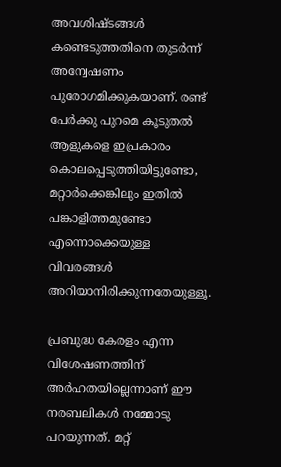അവശിഷ്ടങ്ങള്‍ കണ്ടെടുത്തതിനെ തുടര്‍ന്ന് അന്വേഷണം പുരോഗമിക്കുകയാണ്. രണ്ട് പേര്‍ക്കു പുറമെ കൂടുതല്‍ ആളുകളെ ഇപ്രകാരം കൊലപ്പെടുത്തിയിട്ടുണ്ടോ, മറ്റാര്‍ക്കെങ്കിലും ഇതില്‍ പങ്കാളിത്തമുണ്ടോ എന്നൊക്കെയുള്ള വിവരങ്ങള്‍ അറിയാനിരിക്കുന്നതേയുള്ളൂ.

പ്രബുദ്ധ കേരളം എന്ന വിശേഷണത്തിന് അര്‍ഹതയില്ലെന്നാണ് ഈ നരബലികള്‍ നമ്മോടു പറയുന്നത്. മറ്റ്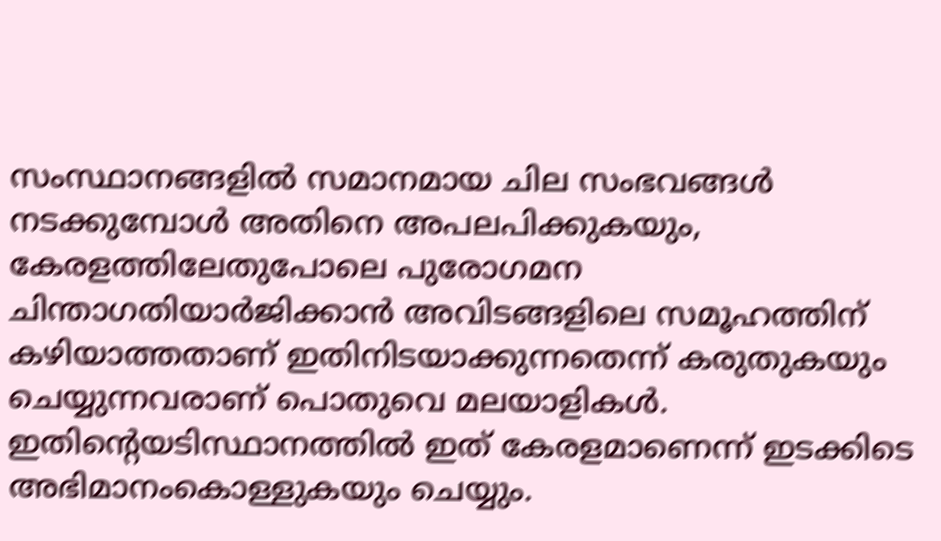സംസ്ഥാനങ്ങളില്‍ സമാനമായ ചില സംഭവങ്ങള്‍ നടക്കുമ്പോള്‍ അതിനെ അപലപിക്കുകയും, കേരളത്തിലേതുപോലെ പുരോഗമന ചിന്താഗതിയാര്‍ജിക്കാന്‍ അവിടങ്ങളിലെ സമൂഹത്തിന് കഴിയാത്തതാണ് ഇതിനിടയാക്കുന്നതെന്ന് കരുതുകയും ചെയ്യുന്നവരാണ് പൊതുവെ മലയാളികള്‍. ഇതിന്റെയടിസ്ഥാനത്തില്‍ ഇത് കേരളമാണെന്ന് ഇടക്കിടെ അഭിമാനംകൊള്ളുകയും ചെയ്യും.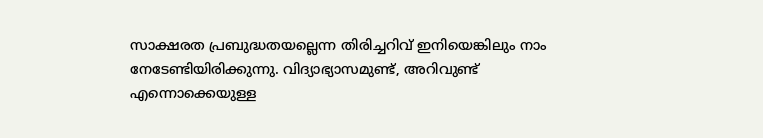സാക്ഷരത പ്രബുദ്ധതയല്ലെന്ന തിരിച്ചറിവ് ഇനിയെങ്കിലും നാം നേടേണ്ടിയിരിക്കുന്നു. വിദ്യാഭ്യാസമുണ്ട്, അറിവുണ്ട് എന്നൊക്കെയുള്ള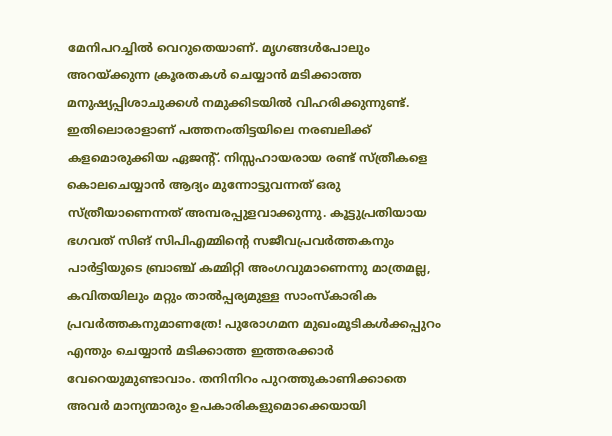മേനിപറച്ചില്‍ വെറുതെയാണ്. മൃഗങ്ങള്‍പോലും അറയ്‌ക്കുന്ന ക്രൂരതകള്‍ ചെയ്യാന്‍ മടിക്കാത്ത മനുഷ്യപ്പിശാചുക്കള്‍ നമുക്കിടയില്‍ വിഹരിക്കുന്നുണ്ട്. ഇതിലൊരാളാണ് പത്തനംതിട്ടയിലെ നരബലിക്ക് കളമൊരുക്കിയ ഏജന്റ്. നിസ്സഹായരായ രണ്ട് സ്ത്രീകളെ കൊലചെയ്യാന്‍ ആദ്യം മുന്നോട്ടുവന്നത് ഒരു സ്ത്രീയാണെന്നത് അമ്പരപ്പുളവാക്കുന്നു. കൂട്ടുപ്രതിയായ ഭഗവത് സിങ് സിപിഎമ്മിന്റെ സജീവപ്രവര്‍ത്തകനും പാര്‍ട്ടിയുടെ ബ്രാഞ്ച് കമ്മിറ്റി അംഗവുമാണെന്നു മാത്രമല്ല, കവിതയിലും മറ്റും താല്‍പ്പര്യമുള്ള സാംസ്‌കാരിക പ്രവര്‍ത്തകനുമാണത്രേ! പുരോഗമന മുഖംമൂടികള്‍ക്കപ്പുറം എന്തും ചെയ്യാന്‍ മടിക്കാത്ത ഇത്തരക്കാര്‍ വേറെയുമുണ്ടാവാം. തനിനിറം പുറത്തുകാണിക്കാതെ അവര്‍ മാന്യന്മാരും ഉപകാരികളുമൊക്കെയായി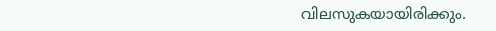വിലസുകയായിരിക്കും.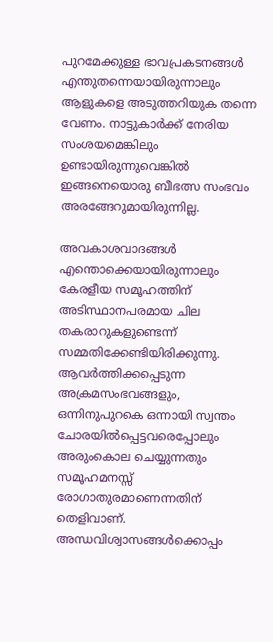പുറമേക്കുള്ള ഭാവപ്രകടനങ്ങള്‍ എന്തുതന്നെയായിരുന്നാലും ആളുകളെ അടുത്തറിയുക തന്നെ വേണം. നാട്ടുകാര്‍ക്ക് നേരിയ സംശയമെങ്കിലും ഉണ്ടായിരുന്നുവെങ്കില്‍ ഇങ്ങനെയൊരു ബീഭത്സ സംഭവം അരങ്ങേറുമായിരുന്നില്ല.

അവകാശവാദങ്ങള്‍ എന്തൊക്കെയായിരുന്നാലും കേരളീയ സമൂഹത്തിന് അടിസ്ഥാനപരമായ ചില തകരാറുകളുണ്ടെന്ന് സമ്മതിക്കേണ്ടിയിരിക്കുന്നു. ആവര്‍ത്തിക്കപ്പെടുന്ന അക്രമസംഭവങ്ങളും, ഒന്നിനുപുറകെ ഒന്നായി സ്വന്തം ചോരയില്‍പ്പെട്ടവരെപ്പോലും അരുംകൊല ചെയ്യുന്നതും സമൂഹമനസ്സ് രോഗാതുരമാണെന്നതിന് തെളിവാണ്. അന്ധവിശ്വാസങ്ങള്‍ക്കൊപ്പം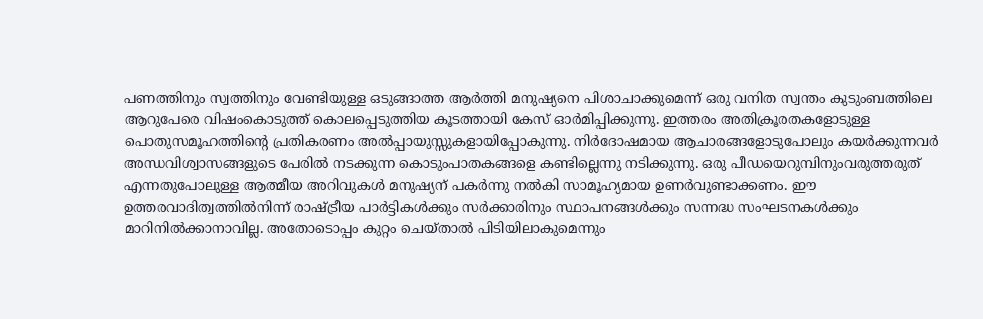പണത്തിനും സ്വത്തിനും വേണ്ടിയുള്ള ഒടുങ്ങാത്ത ആര്‍ത്തി മനുഷ്യനെ പിശാചാക്കുമെന്ന് ഒരു വനിത സ്വന്തം കുടുംബത്തിലെ ആറുപേരെ വിഷംകൊടുത്ത് കൊലപ്പെടുത്തിയ കൂടത്തായി കേസ് ഓര്‍മിപ്പിക്കുന്നു. ഇത്തരം അതിക്രൂരതകളോടുള്ള പൊതുസമൂഹത്തിന്റെ പ്രതികരണം അല്‍പ്പായുസ്സുകളായിപ്പോകുന്നു. നിര്‍ദോഷമായ ആചാരങ്ങളോടുപോലും കയര്‍ക്കുന്നവര്‍ അന്ധവിശ്വാസങ്ങളുടെ പേരില്‍ നടക്കുന്ന കൊടുംപാതകങ്ങളെ കണ്ടില്ലെന്നു നടിക്കുന്നു. ഒരു പീഡയെറുമ്പിനുംവരുത്തരുത് എന്നതുപോലുള്ള ആത്മീയ അറിവുകള്‍ മനുഷ്യന് പകര്‍ന്നു നല്‍കി സാമൂഹ്യമായ ഉണര്‍വുണ്ടാക്കണം. ഈ ഉത്തരവാദിത്വത്തില്‍നിന്ന് രാഷ്‌ട്രീയ പാര്‍ട്ടികള്‍ക്കും സര്‍ക്കാരിനും സ്ഥാപനങ്ങള്‍ക്കും സന്നദ്ധ സംഘടനകള്‍ക്കും മാറിനില്‍ക്കാനാവില്ല. അതോടൊപ്പം കുറ്റം ചെയ്താല്‍ പിടിയിലാകുമെന്നും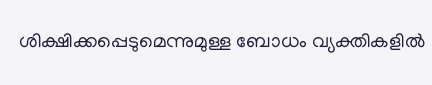ശിക്ഷിക്കപ്പെടുമെന്നുമുള്ള ബോധം വ്യക്തികളില്‍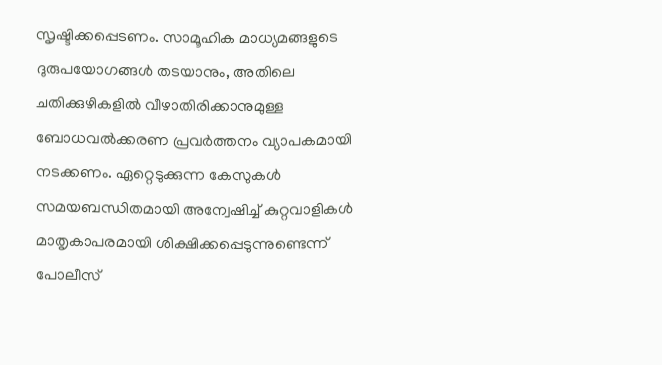സൃഷ്ടിക്കപ്പെടണം. സാമൂഹിക മാധ്യമങ്ങളുടെ ദുരുപയോഗങ്ങള്‍ തടയാനും, അതിലെ ചതിക്കുഴികളില്‍ വീഴാതിരിക്കാനുമുള്ള ബോധവല്‍ക്കരണ പ്രവര്‍ത്തനം വ്യാപകമായി നടക്കണം. ഏറ്റെടുക്കുന്ന കേസുകള്‍ സമയബന്ധിതമായി അന്വേഷിച്ച് കുറ്റവാളികള്‍ മാതൃകാപരമായി ശിക്ഷിക്കപ്പെടുന്നുണ്ടെന്ന് പോലീസ്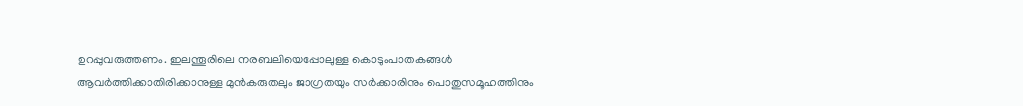ഉറപ്പുവരുത്തണം. ഇലന്തൂരിലെ നരബലിയെപ്പോലുള്ള കൊടുംപാതകങ്ങള്‍ ആവര്‍ത്തിക്കാതിരിക്കാനുള്ള മുന്‍കരുതലും ജാഗ്രതയും സര്‍ക്കാരിനും പൊതുസമൂഹത്തിനും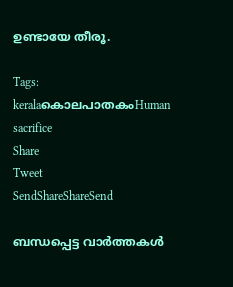ഉണ്ടായേ തീരൂ.

Tags: keralaകൊലപാതകംHuman sacrifice
Share
Tweet
SendShareShareSend

ബന്ധപ്പെട്ട വാര്‍ത്തകള്‍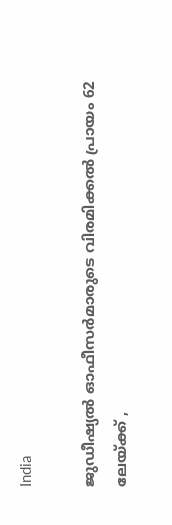India

ജുഡീഷ്യല്‍ ഓഫീസര്‍മാരുടെ വിരമിക്കല്‍ പ്രായം 62 ലേയ്‌ക്ക് ,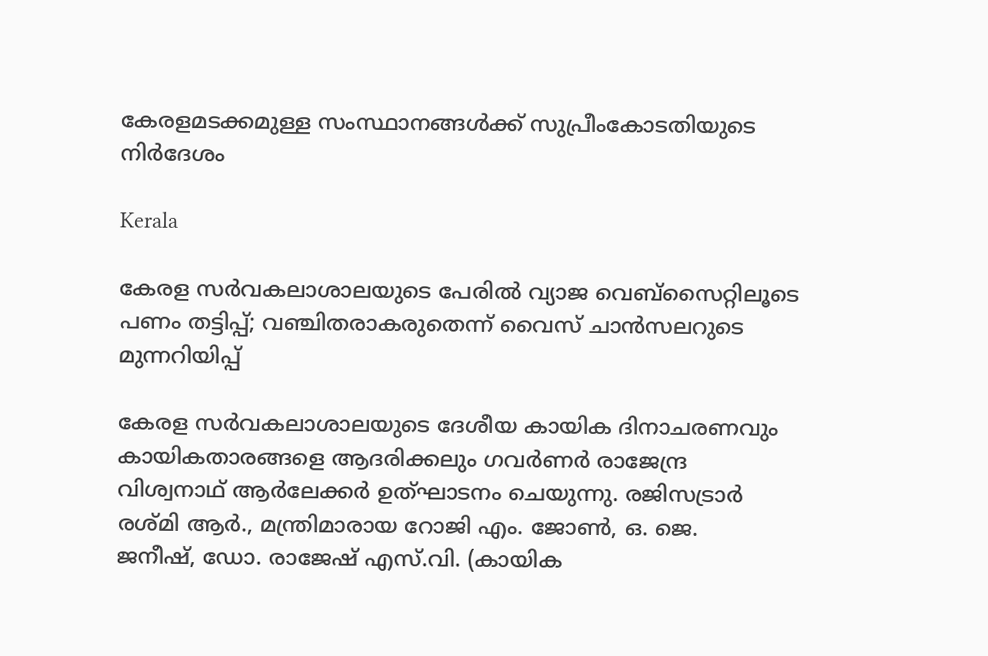കേരളമടക്കമുള്ള സംസ്ഥാനങ്ങള്‍ക്ക് സുപ്രീംകോടതിയുടെ നിര്‍ദേശം

Kerala

കേരള സര്‍വകലാശാലയുടെ പേരില്‍ വ്യാജ വെബ്സൈറ്റിലൂടെ പണം തട്ടിപ്പ്; വഞ്ചിതരാകരുതെന്ന് വൈസ് ചാന്‍സലറുടെ മുന്നറിയിപ്പ്

കേരള സര്‍വകലാശാലയുടെ ദേശീയ കായിക ദിനാചരണവും കായികതാരങ്ങളെ ആദരിക്കലും ഗവര്‍ണര്‍ രാജേന്ദ്ര
വിശ്വനാഥ് ആര്‍ലേക്കര്‍ ഉത്ഘാടനം ചെയുന്നു. രജിസട്രാര്‍ രശ്മി ആര്‍., മന്ത്രിമാരായ റോജി എം. ജോണ്‍, ഒ. ജെ.
ജനീഷ്, ഡോ. രാജേഷ് എസ്.വി. (കായിക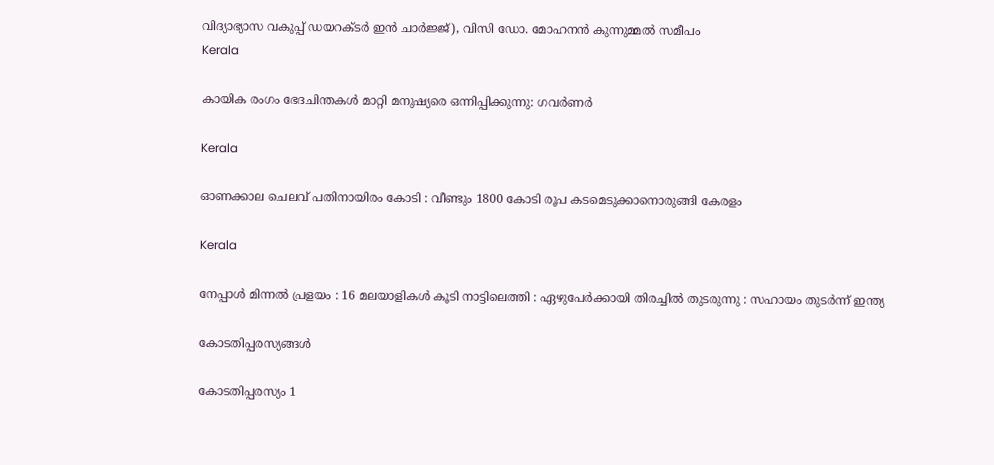വിദ്യാഭ്യാസ വകുപ്പ് ഡയറക്ടര്‍ ഇന്‍ ചാര്‍ജ്ജ്), വിസി ഡോ. മോഹനന്‍ കുന്നുമ്മല്‍ സമീപം
Kerala

കായിക രംഗം ഭേദചിന്തകള്‍ മാറ്റി മനുഷ്യരെ ഒന്നിപ്പിക്കുന്നു: ഗവര്‍ണര്‍

Kerala

ഓണക്കാല ചെലവ് പതിനായിരം കോടി : വീണ്ടും 1800 കോടി രൂപ കടമെടുക്കാനൊരുങ്ങി കേരളം

Kerala

നേപ്പാൾ മിന്നൽ പ്രളയം : 16 മലയാളികള്‍ കൂടി നാട്ടിലെത്തി : ഏഴുപേര്‍ക്കായി തിരച്ചില്‍ തുടരുന്നു : സഹായം തുടർന്ന് ഇന്ത്യ

കോടതിപ്പരസ്യങ്ങള്‍

കോടതിപ്പരസ്യം 1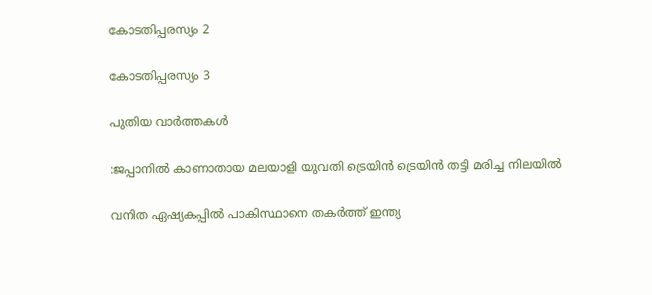കോടതിപ്പരസ്യം 2

കോടതിപ്പരസ്യം 3

പുതിയ വാര്‍ത്തകള്‍

:ജപ്പാനില്‍ കാണാതായ മലയാളി യുവതി ട്രെയിന്‍ ട്രെയിന്‍ തട്ടി മരിച്ച നിലയില്‍

വനിത ഏഷ്യകപ്പില്‍ പാകിസ്ഥാനെ തകര്‍ത്ത് ഇന്ത്യ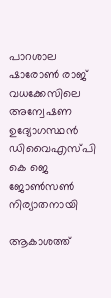പാറശാല ഷാരോണ്‍ രാജ് വധക്കേസിലെ അന്വേഷണ ഉദ്യോഗസ്ഥന്‍ ഡിവൈഎസ്പി കെ ജെ ജോണ്‍സണ്‍ നിര്യാതനായി

ആകാശത്ത്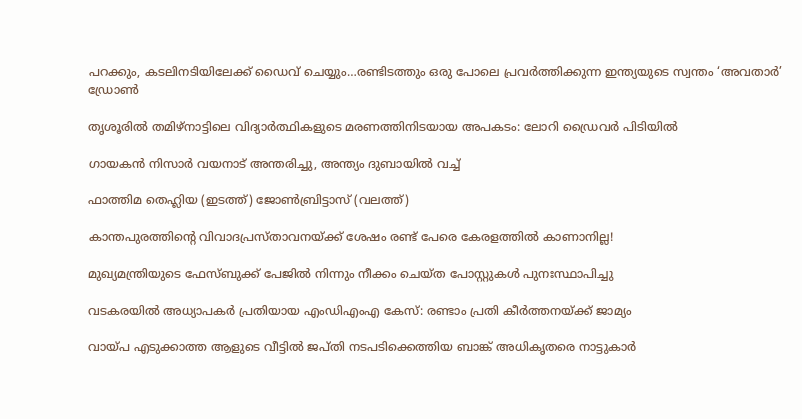പറക്കും, കടലിനടിയിലേക്ക് ഡൈവ് ചെയ്യും…രണ്ടിടത്തും ഒരു പോലെ പ്രവര്‍ത്തിക്കുന്ന ഇന്ത്യയുടെ സ്വന്തം ‘അവതാർ’ ഡ്രോണ്‍

തൃശൂരില്‍ തമിഴ്നാട്ടിലെ വിദ്യാര്‍ത്ഥികളുടെ മരണത്തിനിടയായ അപകടം: ലോറി ഡ്രൈവര്‍ പിടിയില്‍

ഗായകന്‍ നിസാര്‍ വയനാട് അന്തരിച്ചു, അന്ത്യം ദുബായില്‍ വച്ച്

ഫാത്തിമ തെഹ്ലിയ (ഇടത്ത്) ജോണ്‍ബ്രിട്ടാസ് (വലത്ത്)

കാന്തപുരത്തിന്റെ വിവാദപ്രസ്താവനയ്‌ക്ക് ശേഷം രണ്ട് പേരെ കേരളത്തില്‍ കാണാനില്ല!

മുഖ്യമന്ത്രിയുടെ ഫേസ്ബുക്ക് പേജില്‍ നിന്നും നീക്കം ചെയ്ത പോസ്റ്റുകള്‍ പുനഃസ്ഥാപിച്ചു

വടകരയില്‍ അധ്യാപകര്‍ പ്രതിയായ എംഡിഎംഎ കേസ്: രണ്ടാം പ്രതി കീര്‍ത്തനയ്‌ക്ക് ജാമ്യം

വായ്‌പ എടുക്കാത്ത ആളുടെ വീട്ടില്‍ ജപ്തി നടപടിക്കെത്തിയ ബാങ്ക് അധികൃതരെ നാട്ടുകാര്‍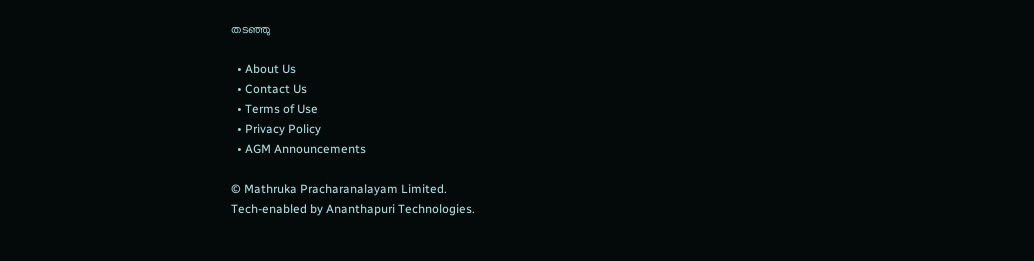തടഞ്ഞു

  • About Us
  • Contact Us
  • Terms of Use
  • Privacy Policy
  • AGM Announcements

© Mathruka Pracharanalayam Limited.
Tech-enabled by Ananthapuri Technologies.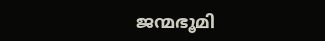ജന്മഭൂമി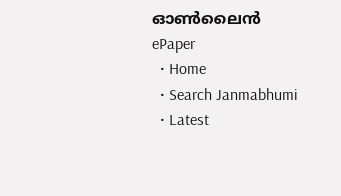ഓണ്‍ലൈന്‍
ePaper
  • Home
  • Search Janmabhumi
  • Latest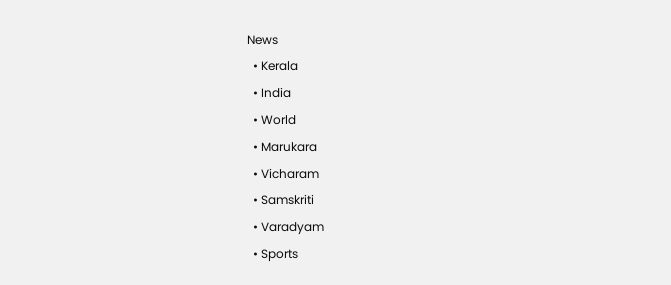News
  • Kerala
  • India
  • World
  • Marukara
  • Vicharam
  • Samskriti
  • Varadyam
  • Sports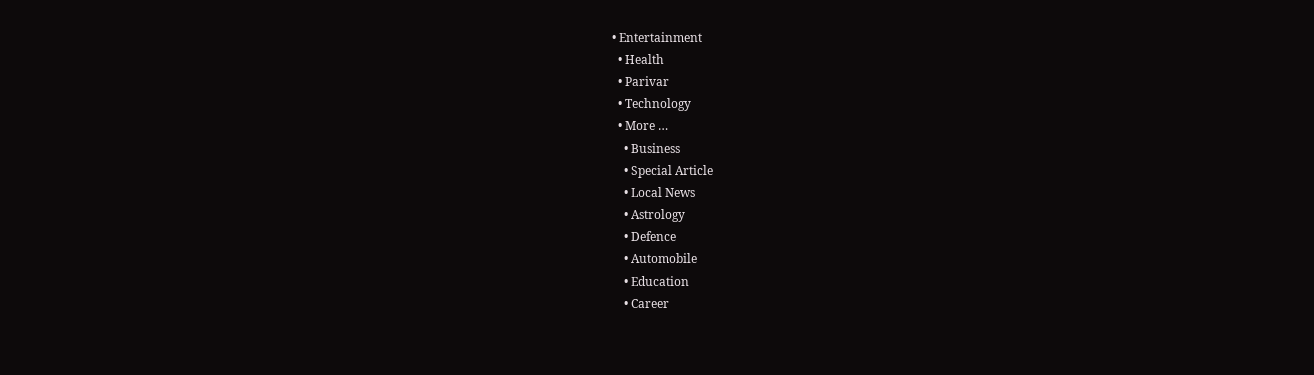• Entertainment
  • Health
  • Parivar
  • Technology
  • More …
    • Business
    • Special Article
    • Local News
    • Astrology
    • Defence
    • Automobile
    • Education
    • Career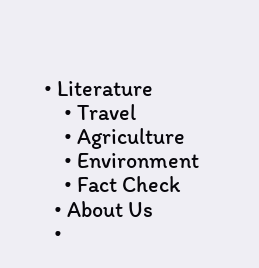• Literature
    • Travel
    • Agriculture
    • Environment
    • Fact Check
  • About Us
  •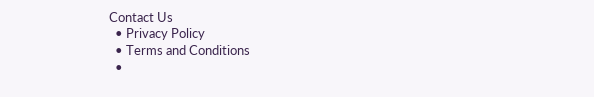Contact Us
  • Privacy Policy
  • Terms and Conditions
  •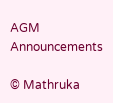AGM Announcements

© Mathruka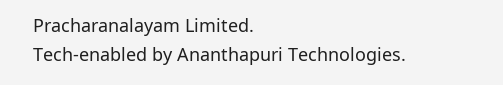Pracharanalayam Limited.
Tech-enabled by Ananthapuri Technologies.